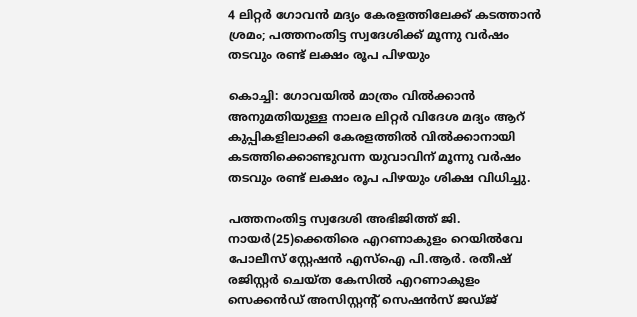4 ലിറ്റർ ഗോവൻ മദ്യം കേരളത്തിലേക്ക് കടത്താൻ ശ്രമം; പത്തനംതിട്ട സ്വദേശിക്ക് മൂന്നു വര്‍ഷം തടവും രണ്ട് ലക്ഷം രൂപ പിഴയും

കൊച്ചി: ഗോവയിൽ മാത്രം വിൽക്കാൻ അനുമതിയുള്ള നാലര ലിറ്റര്‍ വിദേശ മദ്യം ആറ് കുപ്പികളിലാക്കി കേരളത്തിൽ വിൽക്കാനായി കടത്തിക്കൊണ്ടുവന്ന യുവാവിന് മൂന്നു വര്‍ഷം തടവും രണ്ട് ലക്ഷം രൂപ പിഴയും ശിക്ഷ വിധിച്ചു.

പത്തനംതിട്ട സ്വദേശി അഭിജിത്ത് ജി. നായര്‍(25)ക്കെതിരെ എറണാകുളം റെയില്‍വേ പോലീസ് സ്റ്റേഷന്‍ എസ്ഐ പി.ആര്‍. രതീഷ് രജിസ്റ്റര്‍ ചെയ്ത കേസില്‍ എറണാകുളം സെക്കൻഡ് അസിസ്റ്റന്‍റ് സെഷന്‍സ് ജഡ്ജ്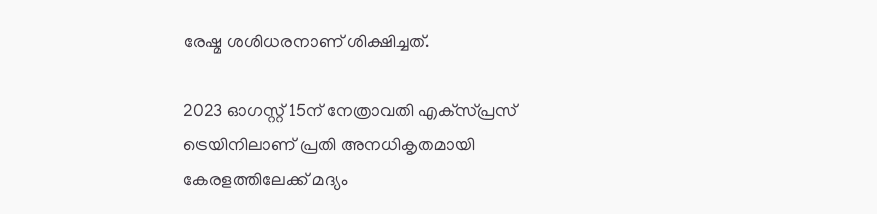രേഷ്മ ശശിധരനാണ് ശിക്ഷിച്ചത്.

2023 ഓഗസ്റ്റ് 15ന് നേത്രാവതി എക്‌സ്പ്രസ് ട്രെയിനിലാണ് പ്രതി അനധികൃതമായി കേരളത്തിലേക്ക് മദ്യം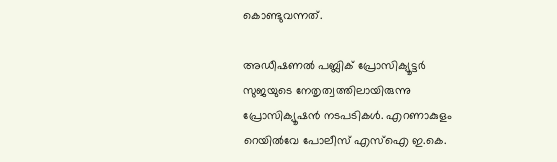കൊണ്ടുവന്നത്.

അഡീഷണല്‍ പബ്ലിക് പ്രോസിക്യൂട്ടര്‍ സുജയുടെ നേതൃത്വത്തിലായിരുന്നു പ്രോസിക്യൂഷന്‍ നടപടികള്‍. എറണാകുളം റെയില്‍വേ പോലീസ് എസ്ഐ ഇ.കെ.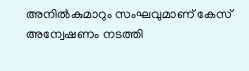അനില്‍കുമാറും സംഘവുമാണ് കേസ് അന്വേഷണം നടത്തി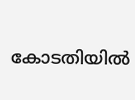കോടതിയില്‍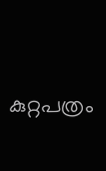കുറ്റപത്രം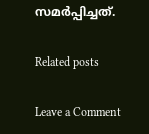സമര്‍പ്പിച്ചത്.

Related posts

Leave a Comment